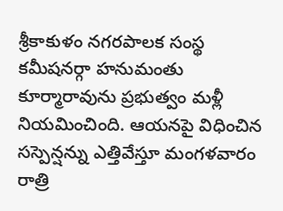శ్రీకాకుళం నగరపాలక సంస్థ కమీషనర్గా హనుమంతు కూర్మారావును ప్రభుత్వం మళ్లీ నియమించింది. ఆయనపై విధించిన సస్పెన్షన్ను ఎత్తివేస్తూ మంగళవారం రాత్రి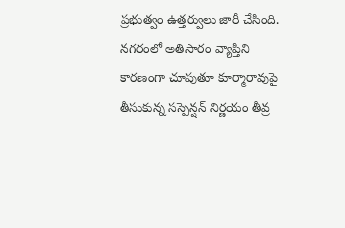ప్రభుత్వం ఉత్తర్వులు జారీ చేసింది. నగరంలో అతిసారం వ్యాప్తిని కారణంగా చూపుతూ కూర్మారావుపై తీసుకున్న సస్పెన్షన్ నిర్ణయం తీవ్ర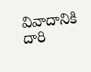వివాదానికి దారి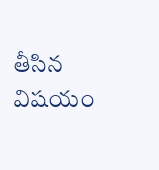తీసిన విషయం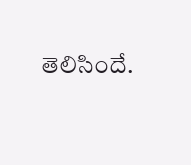తెలిసిందే.